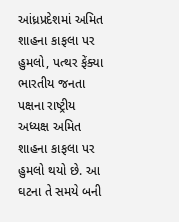આંધ્રપ્રદેશમાં અમિત શાહના કાફલા પર હુમલો, પત્થર ફેંક્યા
ભારતીય જનતા પક્ષના રાષ્ટ્રીય અધ્યક્ષ અમિત શાહના કાફલા પર હુમલો થયો છે. આ ઘટના તે સમયે બની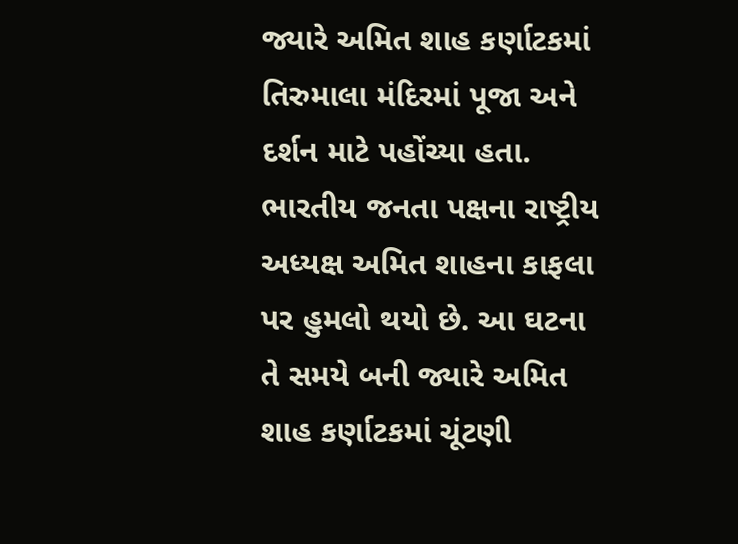જ્યારે અમિત શાહ કર્ણાટકમાં તિરુમાલા મંદિરમાં પૂજા અને દર્શન માટે પહોંચ્યા હતા.
ભારતીય જનતા પક્ષના રાષ્ટ્રીય અધ્યક્ષ અમિત શાહના કાફલા પર હુમલો થયો છે. આ ઘટના તે સમયે બની જ્યારે અમિત શાહ કર્ણાટકમાં ચૂંટણી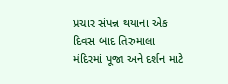પ્રચાર સંપન્ન થયાના એક દિવસ બાદ તિરુમાલા મંદિરમાં પૂજા અને દર્શન માટે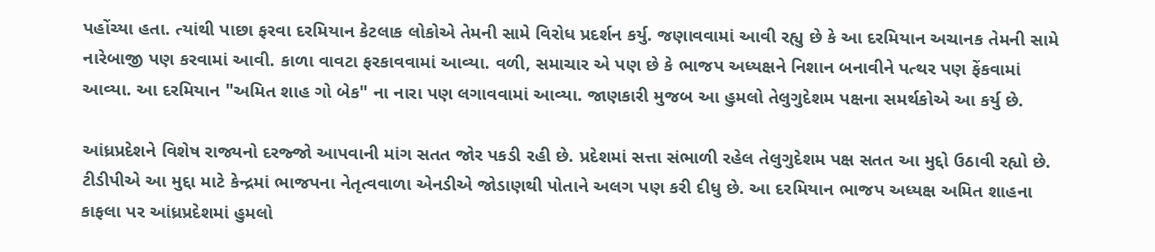પહોંચ્યા હતા. ત્યાંથી પાછા ફરવા દરમિયાન કેટલાક લોકોએ તેમની સામે વિરોધ પ્રદર્શન કર્યુ. જણાવવામાં આવી રહ્યુ છે કે આ દરમિયાન અચાનક તેમની સામે નારેબાજી પણ કરવામાં આવી. કાળા વાવટા ફરકાવવામાં આવ્યા. વળી, સમાચાર એ પણ છે કે ભાજપ અધ્યક્ષને નિશાન બનાવીને પત્થર પણ ફેંકવામાં આવ્યા. આ દરમિયાન "અમિત શાહ ગો બેક" ના નારા પણ લગાવવામાં આવ્યા. જાણકારી મુજબ આ હુમલો તેલુગુદેશમ પક્ષના સમર્થકોએ આ કર્યુ છે.

આંધ્રપ્રદેશને વિશેષ રાજ્યનો દરજ્જો આપવાની માંગ સતત જોર પકડી રહી છે. પ્રદેશમાં સત્તા સંભાળી રહેલ તેલુગુદેશમ પક્ષ સતત આ મુદ્દો ઉઠાવી રહ્યો છે. ટીડીપીએ આ મુદ્દા માટે કેન્દ્રમાં ભાજપના નેતૃત્વવાળા એનડીએ જોડાણથી પોતાને અલગ પણ કરી દીધુ છે. આ દરમિયાન ભાજપ અધ્યક્ષ અમિત શાહના કાફલા પર આંધ્રપ્રદેશમાં હુમલો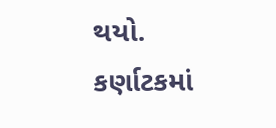થયો.
કર્ણાટકમાં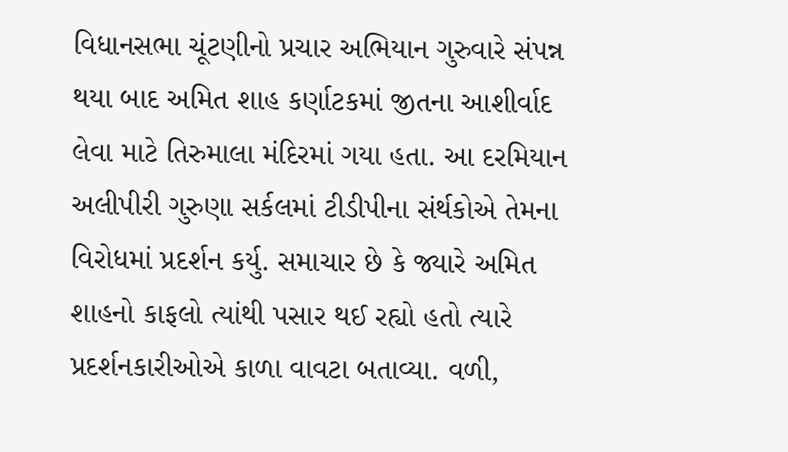વિધાનસભા ચૂંટણીનો પ્રચાર અભિયાન ગુરુવારે સંપન્ન થયા બાદ અમિત શાહ કર્ણાટકમાં જીતના આશીર્વાદ લેવા માટે તિરુમાલા મંદિરમાં ગયા હતા. આ દરમિયાન અલીપીરી ગુરુણા સર્કલમાં ટીડીપીના સંર્થકોએ તેમના વિરોધમાં પ્રદર્શન કર્યુ. સમાચાર છે કે જ્યારે અમિત શાહનો કાફલો ત્યાંથી પસાર થઈ રહ્યો હતો ત્યારે પ્રદર્શનકારીઓએ કાળા વાવટા બતાવ્યા. વળી,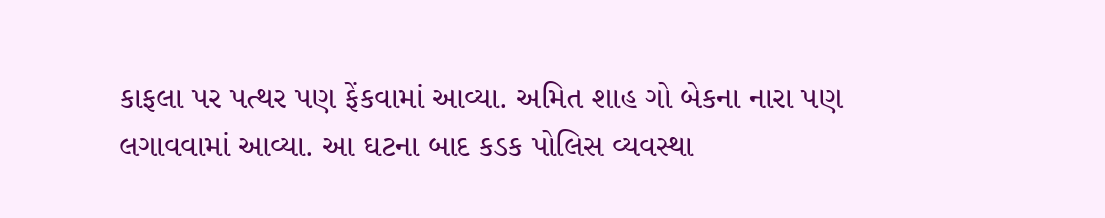કાફલા પર પત્થર પણ ફેંકવામાં આવ્યા. અમિત શાહ ગો બેકના નારા પણ લગાવવામાં આવ્યા. આ ઘટના બાદ કડક પોલિસ વ્યવસ્થા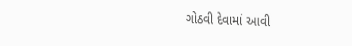ગોઠવી દેવામાં આવી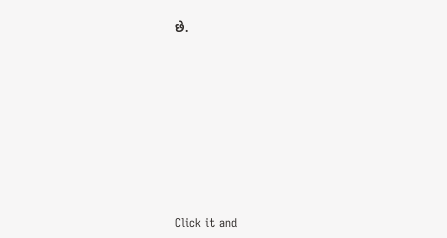છે.












Click it and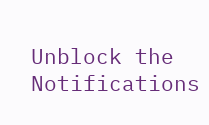Unblock the Notifications